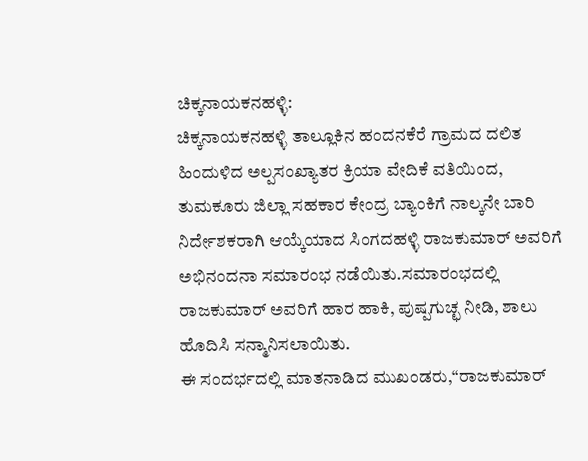ಚಿಕ್ಕನಾಯಕನಹಳ್ಳಿ:
ಚಿಕ್ಕನಾಯಕನಹಳ್ಳಿ ತಾಲ್ಲೂಕಿನ ಹಂದನಕೆರೆ ಗ್ರಾಮದ ದಲಿತ ಹಿಂದುಳಿದ ಅಲ್ಪಸಂಖ್ಯಾತರ ಕ್ರಿಯಾ ವೇದಿಕೆ ವತಿಯಿಂದ, ತುಮಕೂರು ಜಿಲ್ಲಾ ಸಹಕಾರ ಕೇಂದ್ರ ಬ್ಯಾಂಕಿಗೆ ನಾಲ್ಕನೇ ಬಾರಿ ನಿರ್ದೇಶಕರಾಗಿ ಆಯ್ಕೆಯಾದ ಸಿಂಗದಹಳ್ಳಿ ರಾಜಕುಮಾರ್ ಅವರಿಗೆ ಅಭಿನಂದನಾ ಸಮಾರಂಭ ನಡೆಯಿತು.ಸಮಾರಂಭದಲ್ಲಿ ರಾಜಕುಮಾರ್ ಅವರಿಗೆ ಹಾರ ಹಾಕಿ, ಪುಷ್ಪಗುಚ್ಛ ನೀಡಿ, ಶಾಲು ಹೊದಿಸಿ ಸನ್ಮಾನಿಸಲಾಯಿತು.
ಈ ಸಂದರ್ಭದಲ್ಲಿ ಮಾತನಾಡಿದ ಮುಖಂಡರು,“ರಾಜಕುಮಾರ್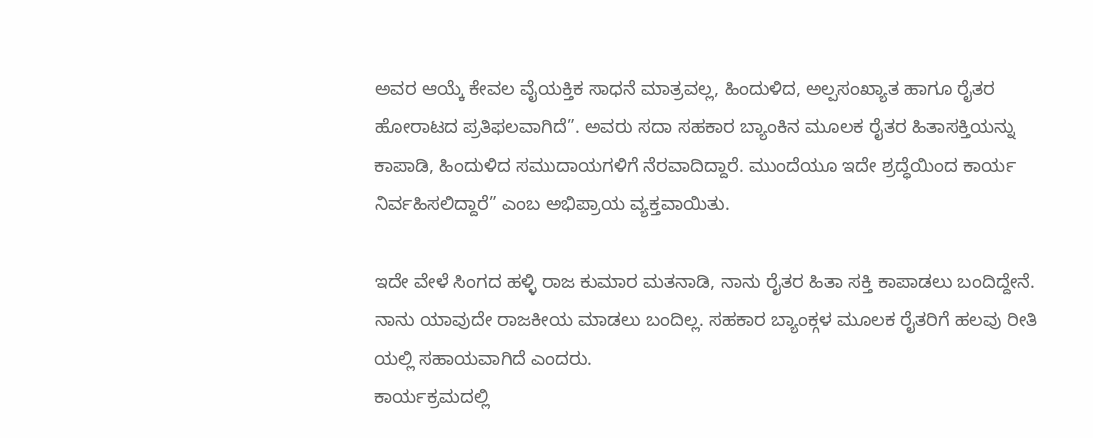ಅವರ ಆಯ್ಕೆ ಕೇವಲ ವೈಯಕ್ತಿಕ ಸಾಧನೆ ಮಾತ್ರವಲ್ಲ, ಹಿಂದುಳಿದ, ಅಲ್ಪಸಂಖ್ಯಾತ ಹಾಗೂ ರೈತರ ಹೋರಾಟದ ಪ್ರತಿಫಲವಾಗಿದೆ”. ಅವರು ಸದಾ ಸಹಕಾರ ಬ್ಯಾಂಕಿನ ಮೂಲಕ ರೈತರ ಹಿತಾಸಕ್ತಿಯನ್ನು ಕಾಪಾಡಿ, ಹಿಂದುಳಿದ ಸಮುದಾಯಗಳಿಗೆ ನೆರವಾದಿದ್ದಾರೆ. ಮುಂದೆಯೂ ಇದೇ ಶ್ರದ್ಧೆಯಿಂದ ಕಾರ್ಯ ನಿರ್ವಹಿಸಲಿದ್ದಾರೆ” ಎಂಬ ಅಭಿಪ್ರಾಯ ವ್ಯಕ್ತವಾಯಿತು.

ಇದೇ ವೇಳೆ ಸಿಂಗದ ಹಳ್ಳಿ ರಾಜ ಕುಮಾರ ಮತನಾಡಿ, ನಾನು ರೈತರ ಹಿತಾ ಸಕ್ತಿ ಕಾಪಾಡಲು ಬಂದಿದ್ದೇನೆ. ನಾನು ಯಾವುದೇ ರಾಜಕೀಯ ಮಾಡಲು ಬಂದಿಲ್ಲ. ಸಹಕಾರ ಬ್ಯಾಂಕ್ಗಳ ಮೂಲಕ ರೈತರಿಗೆ ಹಲವು ರೀತಿ ಯಲ್ಲಿ ಸಹಾಯವಾಗಿದೆ ಎಂದರು.
ಕಾರ್ಯಕ್ರಮದಲ್ಲಿ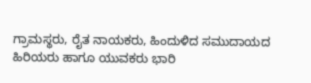ಗ್ರಾಮಸ್ಥರು, ರೈತ ನಾಯಕರು, ಹಿಂದುಳಿದ ಸಮುದಾಯದ ಹಿರಿಯರು ಹಾಗೂ ಯುವಕರು ಭಾರಿ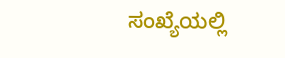ಸಂಖ್ಯೆಯಲ್ಲಿ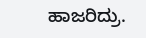ಹಾಜರಿದ್ರು.